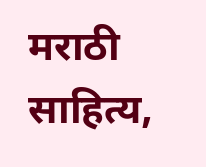मराठी साहित्य,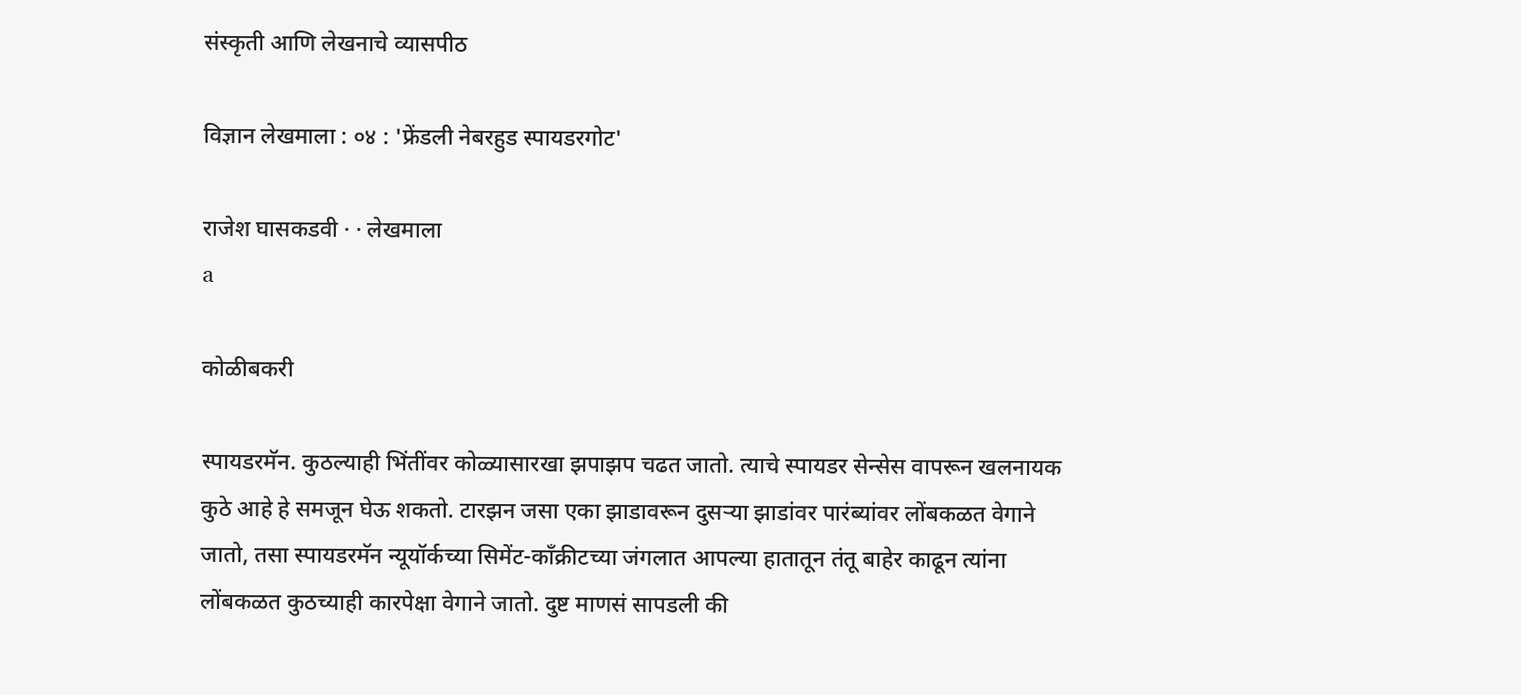संस्कृती आणि लेखनाचे व्यासपीठ

विज्ञान लेखमाला : ०४ : 'फ्रेंडली नेबरहुड स्पायडरगोट'

राजेश घासकडवी · · लेखमाला
a

कोळीबकरी

स्पायडरमॅन. कुठल्याही भिंतींवर कोळ्यासारखा झपाझप चढत जातो. त्याचे स्पायडर सेन्सेस वापरून खलनायक कुठे आहे हे समजून घेऊ शकतो. टारझन जसा एका झाडावरून दुसर्‍या झाडांवर पारंब्यांवर लोंबकळत वेगाने जातो, तसा स्पायडरमॅन न्यूयॉर्कच्या सिमेंट-कॉंक्रीटच्या जंगलात आपल्या हातातून तंतू बाहेर काढून त्यांना लोंबकळत कुठच्याही कारपेक्षा वेगाने जातो. दुष्ट माणसं सापडली की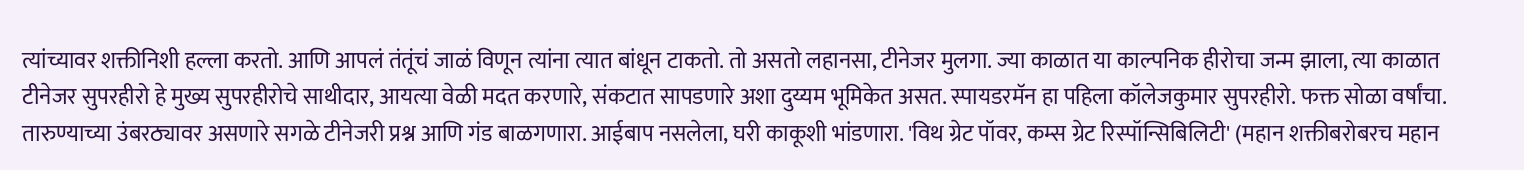त्यांच्यावर शक्तीनिशी हल्ला करतो. आणि आपलं तंतूंचं जाळं विणून त्यांना त्यात बांधून टाकतो. तो असतो लहानसा, टीनेजर मुलगा. ज्या काळात या काल्पनिक हीरोचा जन्म झाला, त्या काळात टीनेजर सुपरहीरो हे मुख्य सुपरहीरोचे साथीदार, आयत्या वेळी मदत करणारे, संकटात सापडणारे अशा दुय्यम भूमिकेत असत. स्पायडरमॅन हा पहिला कॉलेजकुमार सुपरहीरो. फक्त सोळा वर्षांचा. तारुण्याच्या उंबरठ्यावर असणारे सगळे टीनेजरी प्रश्न आणि गंड बाळगणारा. आईबाप नसलेला, घरी काकूशी भांडणारा. 'विथ ग्रेट पॉवर, कम्स ग्रेट रिस्पॉन्सिबिलिटी' (महान शक्तीबरोबरच महान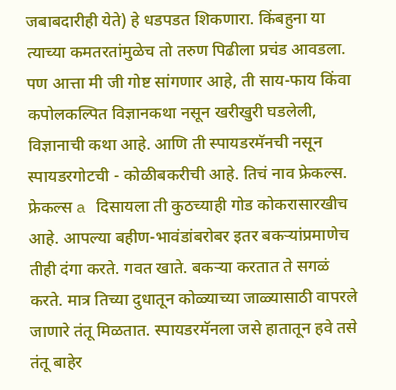जबाबदारीही येते) हे धडपडत शिकणारा. किंबहुना या त्याच्या कमतरतांमुळेच तो तरुण पिढीला प्रचंड आवडला. पण आत्ता मी जी गोष्ट सांगणार आहे, ती साय-फाय किंवा कपोलकल्पित विज्ञानकथा नसून खरीखुरी घडलेली, विज्ञानाची कथा आहे. आणि ती स्पायडरमॅनची नसून स्पायडरगोटची - कोळीबकरीची आहे. तिचं नाव फ्रेकल्स. फ्रेकल्स a दिसायला ती कुठच्याही गोड कोकरासारखीच आहे. आपल्या बहीण-भावंडांबरोबर इतर बकर्‍यांप्रमाणेच तीही दंगा करते. गवत खाते. बकर्‍या करतात ते सगळं करते. मात्र तिच्या दुधातून कोळ्याच्या जाळ्यासाठी वापरले जाणारे तंतू मिळतात. स्पायडरमॅनला जसे हातातून हवे तसे तंतू बाहेर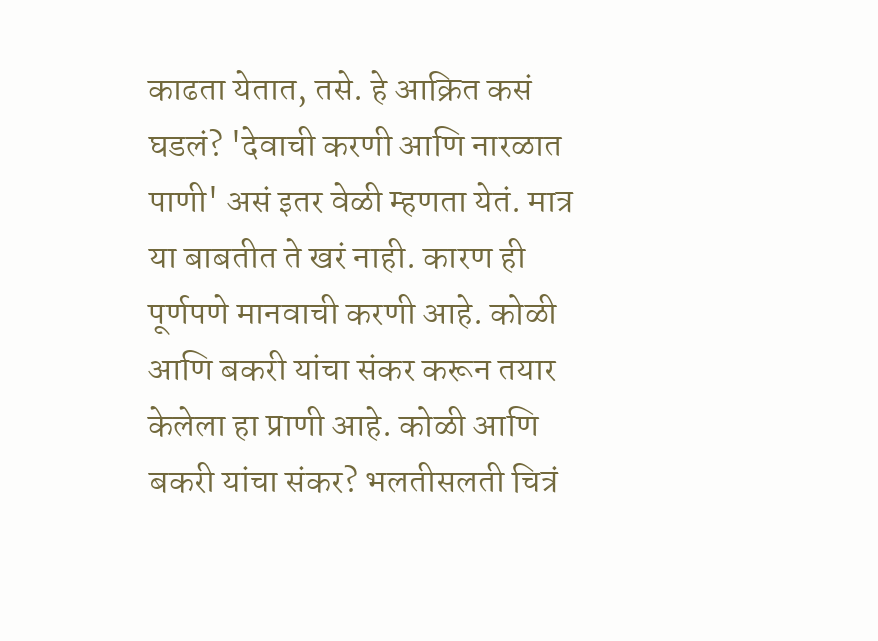काढता येतात, तसे. हे आक्रित कसं घडलं? 'देवाची करणी आणि नारळात पाणी' असं इतर वेळी म्हणता येतं. मात्र या बाबतीत ते खरं नाही. कारण ही पूर्णपणे मानवाची करणी आहे. कोळी आणि बकरी यांचा संकर करून तयार केलेला हा प्राणी आहे. कोळी आणि बकरी यांचा संकर? भलतीसलती चित्रं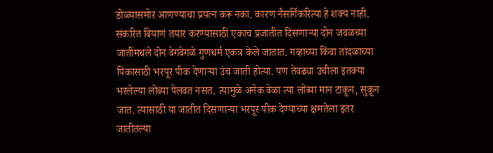डोळ्यासमोर आणण्याचा प्रयत्न करू नका. कारण नैसर्गिकरित्या हे शक्य नाही. संकरित बियाणं तयार करण्यासाठी एकाच प्रजातीत दिसणार्‍या दोन जवळच्या जातींमधले दोन वेगवेगळे गुणधर्म एकत्र केले जातात. गव्हाच्या किंवा तांदळाच्या पिकासाठी भरपूर पीक देणार्‍या उंच जाती होत्या. पण तेवढ्या उंचीला इतक्या भरलेल्या लोंब्या पेलवत नसत. त्यामुळे अनेक वेळा त्या लोंब्या मान टाकून, सुकून जात. त्यासाठी या जातीत दिसणार्‍या भरपूर पीक देण्याच्या क्षमतेला इतर जातीतल्या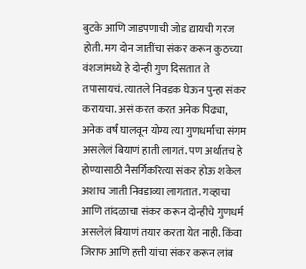बुटके आणि जाडपणाची जोड द्यायची गरज होती. मग दोन जातींचा संकर करून कुठच्या वंशजांमध्ये हे दोन्ही गुण दिसतात ते तपासायचं. त्यातले निवडक घेऊन पुन्हा संकर करायचा. असं करत करत अनेक पिढ्या, अनेक वर्षं घालवून योग्य त्या गुणधर्मांचा संगम असलेलं बियाणं हाती लागतं. पण अर्थातच हे होण्यासाठी नैसर्गिकरित्या संकर होऊ शकेल अशाच जाती निवडाव्या लागतात. गव्हाचा आणि तांदळाचा संकर करून दोन्हीचे गुणधर्म असलेलं बियाणं तयार करता येत नाही. किंवा जिराफ आणि हत्ती यांचा संकर करून लांब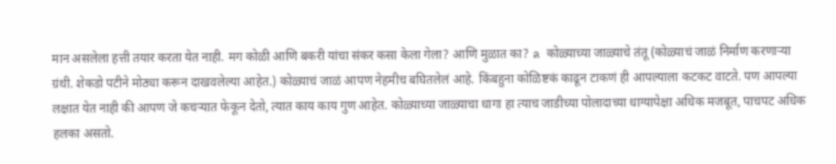मान असलेला हत्ती तयार करता येत नाही. मग कोळी आणि बकरी यांचा संकर कसा केला गेला? आणि मुळात का? a कोळ्याच्या जाळ्याचे तंतू (कोळ्याचं जाळं निर्माण करणार्‍या ग्रंथी. शेकडो पटीने मोठ्या करून दाखवलेल्या आहेत.) कोळ्याचं जाळं आपण नेहमीच बघितलेलं आहे. किंबहुना कोळिष्टकं काढून टाकणं ही आपल्याला कटकट वाटते. पण आपल्या लक्षात येत नाही की आपण जे कचर्‍यात फेकून देतो, त्यात काय काय गुण आहेत. कोळ्याच्या जाळ्याचा धागा हा त्याच जाडीच्या पोलादाच्या धाग्यापेक्षा अधिक मजबूत, पाचपट अधिक हलका असतो.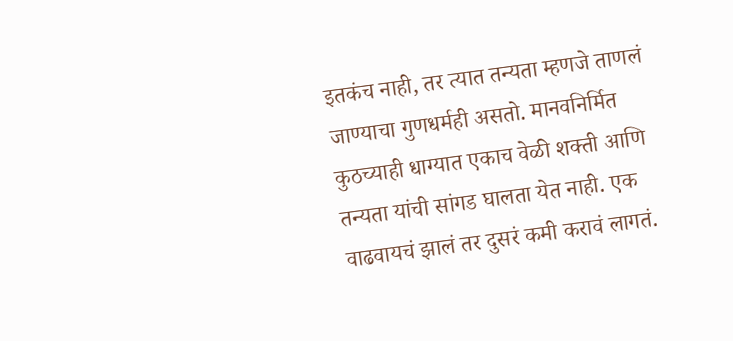इतकंच नाही, तर त्यात तन्यता म्हणजे ताणलं जाण्याचा गुणधर्मही असतो. मानवनिर्मित कुठच्याही धाग्यात एकाच वेळी शक्ती आणि तन्यता यांची सांगड घालता येत नाही. एक वाढवायचं झालं तर दुसरं कमी करावं लागतं.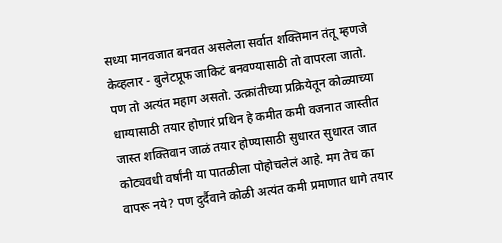सध्या मानवजात बनवत असलेला सर्वात शक्तिमान तंतू म्हणजे केव्हलार - बुलेटप्रूफ जाकिटं बनवण्यासाठी तो वापरला जातो. पण तो अत्यंत महाग असतो. उत्क्रांतीच्या प्रक्रियेतून कोळ्याच्या धाग्यासाठी तयार होणारं प्रथिन हे कमीत कमी वजनात जास्तीत जास्त शक्तिवान जाळं तयार होण्यासाठी सुधारत सुधारत जात कोट्यवधी वर्षांनी या पातळीला पोहोचलेलं आहे. मग तेच का वापरू नये? पण दुर्दैवाने कोळी अत्यंत कमी प्रमाणात धागे तयार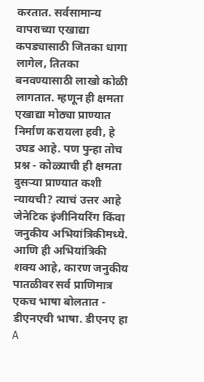करतात. सर्वसामान्य वापराच्या एखाद्या कपड्यासाठी जितका धागा लागेल, तितका बनवण्यासाठी लाखो कोळी लागतात. म्हणून ही क्षमता एखाद्या मोठ्या प्राण्यात निर्माण करायला हवी, हे उघड आहे. पण पुन्हा तोच प्रश्न - कोळ्याची ही क्षमता दुसर्‍या प्राण्यात कशी न्यायची? त्याचं उत्तर आहे जेनेटिक इंजीनियरिंग किंवा जनुकीय अभियांत्रिकीमध्ये. आणि ही अभियांत्रिकी शक्य आहे, कारण जनुकीय पातळीवर सर्व प्राणिमात्र एकच भाषा बोलतात - डीएनएची भाषा. डीएनए हा A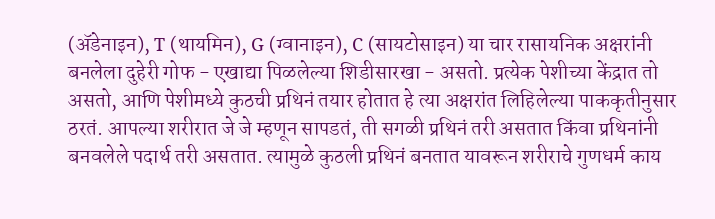(ॲडेनाइन), T (थायमिन), G (ग्वानाइन), C (सायटोसाइन) या चार रासायनिक अक्षरांनी बनलेला दुहेरी गोफ - एखाद्या पिळलेल्या शिडीसारखा - असतो. प्रत्येक पेशीच्या केंद्रात तो असतो, आणि पेशीमध्ये कुठची प्रथिनं तयार होतात हे त्या अक्षरांत लिहिलेल्या पाककृतीनुसार ठरतं. आपल्या शरीरात जे जे म्हणून सापडतं, ती सगळी प्रथिनं तरी असतात किंवा प्रथिनांनी बनवलेले पदार्थ तरी असतात. त्यामुळे कुठली प्रथिनं बनतात यावरून शरीराचे गुणधर्म काय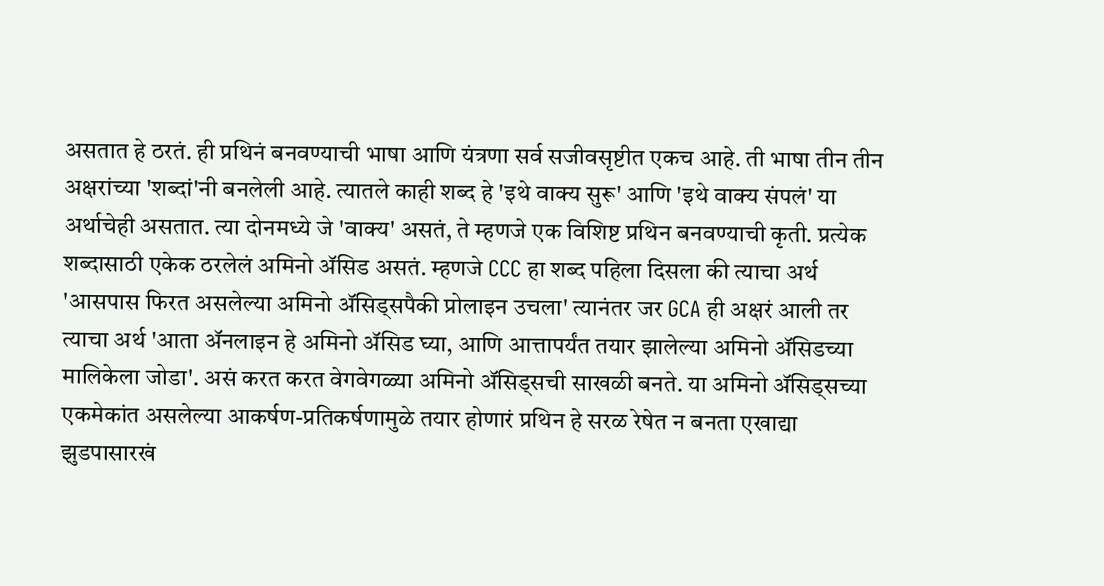असतात हे ठरतं. ही प्रथिनं बनवण्याची भाषा आणि यंत्रणा सर्व सजीवसृष्टीत एकच आहे. ती भाषा तीन तीन अक्षरांच्या 'शब्दां'नी बनलेली आहे. त्यातले काही शब्द हे 'इथे वाक्य सुरू' आणि 'इथे वाक्य संपलं' या अर्थाचेही असतात. त्या दोनमध्ये जे 'वाक्य' असतं, ते म्हणजे एक विशिष्ट प्रथिन बनवण्याची कृती. प्रत्येक शब्दासाठी एकेक ठरलेलं अमिनो ॲसिड असतं. म्हणजे CCC हा शब्द पहिला दिसला की त्याचा अर्थ 'आसपास फिरत असलेल्या अमिनो ॲसिड्सपैकी प्रोलाइन उचला' त्यानंतर जर GCA ही अक्षरं आली तर त्याचा अर्थ 'आता ॲनलाइन हे अमिनो ॲसिड घ्या, आणि आत्तापर्यंत तयार झालेल्या अमिनो ॲसिडच्या मालिकेला जोडा'. असं करत करत वेगवेगळ्या अमिनो ॲसिड्सची साखळी बनते. या अमिनो ॲसिड्सच्या एकमेकांत असलेल्या आकर्षण-प्रतिकर्षणामुळे तयार होणारं प्रथिन हे सरळ रेषेत न बनता एखाद्या झुडपासारखं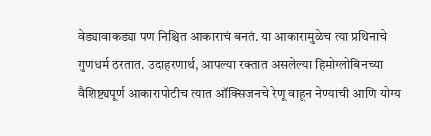वेड्यावाकड्या पण निश्चित आकाराचं बनतं. या आकारामुळेच त्या प्रथिनाचे गुणधर्म ठरतात. उदाहरणार्थ, आपल्या रक्तात असलेल्या हिमोग्लोबिनच्या वैशिष्ट्यपूर्ण आकारापोटीच त्यात ऑक्सिजनचे रेणू वाहून नेण्याची आणि योग्य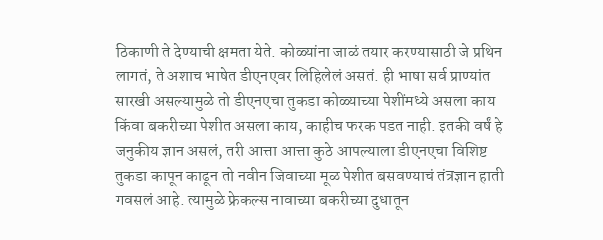ठिकाणी ते देण्याची क्षमता येते. कोळ्यांना जाळं तयार करण्यासाठी जे प्रथिन लागतं, ते अशाच भाषेत डीएनएवर लिहिलेलं असतं. ही भाषा सर्व प्राण्यांत सारखी असल्यामुळे तो डीएनएचा तुकडा कोळ्याच्या पेशींमध्ये असला काय किंवा बकरीच्या पेशीत असला काय, काहीच फरक पडत नाही. इतकी वर्षं हे जनुकीय ज्ञान असलं, तरी आत्ता आत्ता कुठे आपल्याला डीएनएचा विशिष्ट तुकडा कापून काढून तो नवीन जिवाच्या मूळ पेशीत बसवण्याचं तंत्रज्ञान हाती गवसलं आहे. त्यामुळे फ्रेकल्स नावाच्या बकरीच्या दुधातून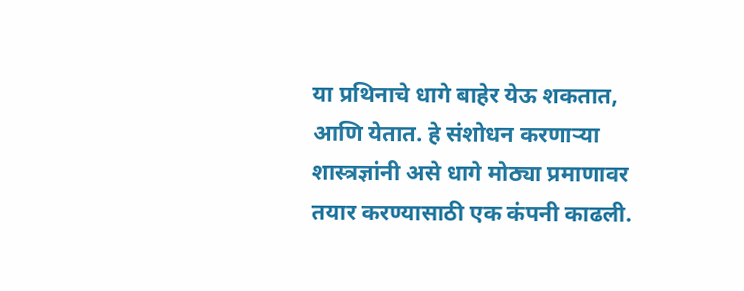या प्रथिनाचे धागे बाहेर येऊ शकतात, आणि येतात. हे संशोधन करणार्‍या शास्त्रज्ञांनी असे धागे मोठ्या प्रमाणावर तयार करण्यासाठी एक कंपनी काढली.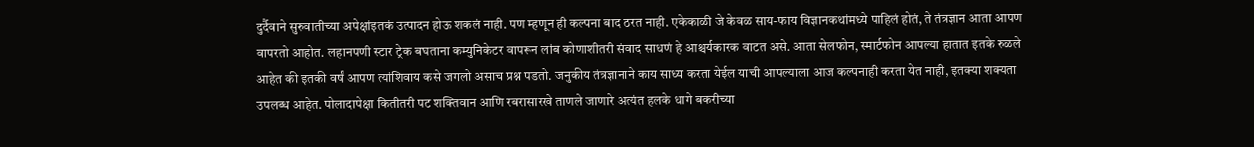दुर्दैवाने सुरुवातीच्या अपेक्षांइतकं उत्पादन होऊ शकलं नाही. पण म्हणून ही कल्पना बाद ठरत नाही. एकेकाळी जे केवळ साय-फाय विज्ञानकथांमध्ये पाहिलं होतं, ते तंत्रज्ञान आता आपण वापरतो आहोत. लहानपणी स्टार ट्रेक बघताना कम्युनिकेटर वापरून लांब कोणाशीतरी संवाद साधणं हे आश्चर्यकारक वाटत असे. आता सेलफोन, स्मार्टफोन आपल्या हातात इतके रुळले आहेत की इतकी वर्षं आपण त्यांशिवाय कसे जगलो असाच प्रश्न पडतो. जनुकीय तंत्रज्ञानाने काय साध्य करता येईल याची आपल्याला आज कल्पनाही करता येत नाही, इतक्या शक्यता उपलब्ध आहेत. पोलादापेक्षा कितीतरी पट शक्तिवान आणि रबरासारखे ताणले जाणारे अत्यंत हलके धागे बकरीच्या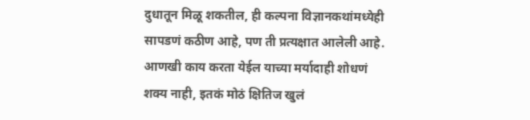दुधातून मिळू शकतील, ही कल्पना विज्ञानकथांमध्येही सापडणं कठीण आहे, पण ती प्रत्यक्षात आलेली आहे. आणखी काय करता येईल याच्या मर्यादाही शोधणं शक्य नाही, इतकं मोठं क्षितिज खुलं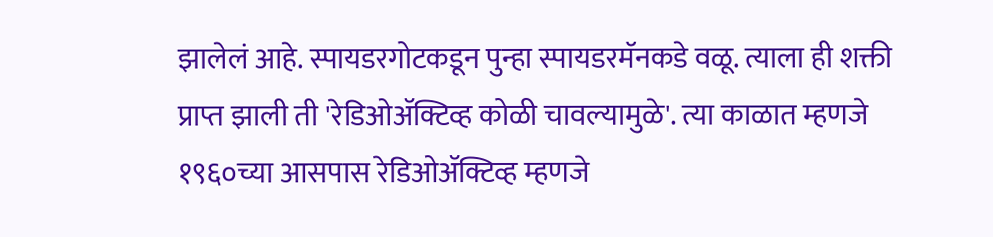झालेलं आहे. स्पायडरगोटकडून पुन्हा स्पायडरमॅनकडे वळू. त्याला ही शक्ती प्राप्त झाली ती 'रेडिओॲक्टिव्ह कोळी चावल्यामुळे'. त्या काळात म्हणजे १९६०च्या आसपास रेडिओॲक्टिव्ह म्हणजे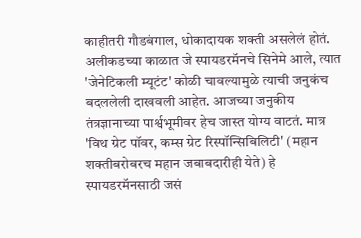काहीतरी गौडबंगाल, धोकादायक शक्ती असलेलं होतं. अलीकडच्या काळात जे स्पायडरमॅनचे सिनेमे आले, त्यात 'जेनेटिकली म्यूटंट' कोळी चावल्यामुळे त्याची जनुकंच बदललेली दाखवली आहेत. आजच्या जनुकीय तंत्रज्ञानाच्या पार्श्वभूमीवर हेच जास्त योग्य वाटतं. मात्र 'विथ ग्रेट पॉवर, कम्स ग्रेट रिस्पॉन्सिबिलिटी' (महान शक्तीबरोबरच महान जबाबदारीही येते) हे स्पायडरमॅनसाठी जसं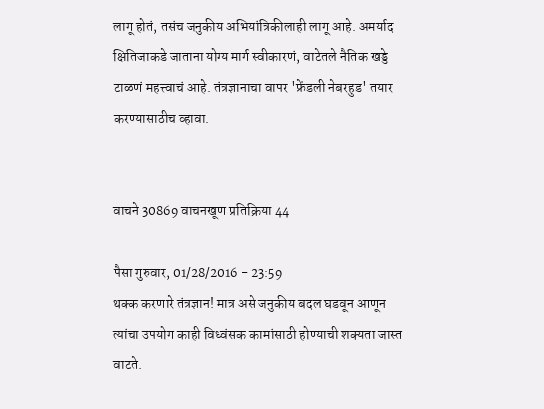लागू होतं, तसंच जनुकीय अभियांत्रिकीलाही लागू आहे. अमर्याद क्षितिजाकडे जाताना योग्य मार्ग स्वीकारणं, वाटेतले नैतिक खड्डे टाळणं महत्त्वाचं आहे. तंत्रज्ञानाचा वापर 'फ्रेंडली नेबरहुड' तयार करण्यासाठीच व्हावा.


वाचने 30869 वाचनखूण प्रतिक्रिया 44

पैसा गुरुवार, 01/28/2016 - 23:59
थक्क करणारे तंत्रज्ञान! मात्र असे जनुकीय बदल घडवून आणून त्यांचा उपयोग काही विध्वंसक कामांसाठी होण्याची शक्यता जास्त वाटते.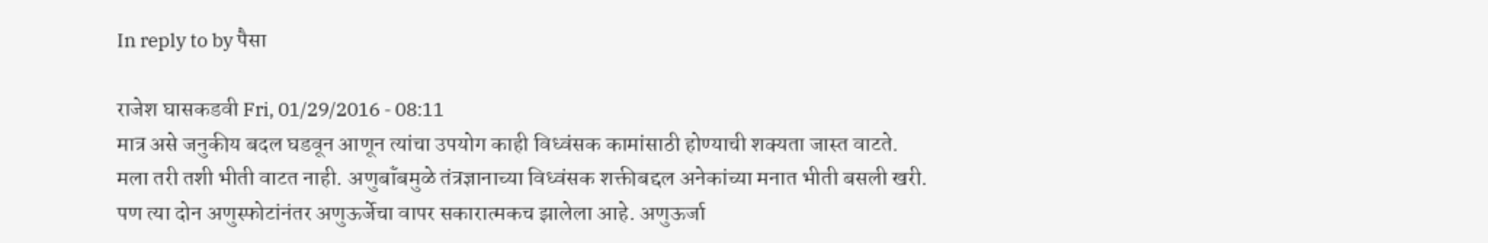In reply to by पैसा

राजेश घासकडवी Fri, 01/29/2016 - 08:11
मात्र असे जनुकीय बदल घडवून आणून त्यांचा उपयोग काही विध्वंसक कामांसाठी होण्याची शक्यता जास्त वाटते.
मला तरी तशी भीती वाटत नाही. अणुबॉंबमुळे तंत्रज्ञानाच्या विध्वंसक शक्तीबद्दल अनेकांच्या मनात भीती बसली खरी. पण त्या दोन अणुस्फोटांनंतर अणुऊर्जेचा वापर सकारात्मकच झालेला आहे. अणुऊर्जा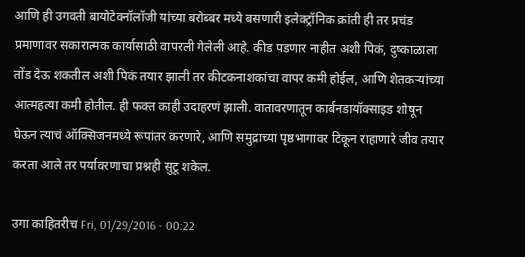आणि ही उगवती बायोटेक्नॉलॉजी यांच्या बरोब्बर मध्ये बसणारी इलेक्ट्रॉनिक क्रांती ही तर प्रचंड प्रमाणावर सकारात्मक कार्यासाठी वापरली गेलेली आहे. कीड पडणार नाहीत अशी पिकं, दुष्काळाला तोंड देऊ शकतील अशी पिकं तयार झाली तर कीटकनाशकांचा वापर कमी होईल, आणि शेतकऱ्यांच्या आत्महत्या कमी होतील. ही फक्त काही उदाहरणं झाली. वातावरणातून कार्बनडायॉक्साइड शोषून घेऊन त्याचं ऑक्सिजनमध्ये रूपांतर करणारे, आणि समुद्राच्या पृष्ठभागावर टिकून राहाणारे जीव तयार करता आले तर पर्यावरणाचा प्रश्नही सुटू शकेल.

उगा काहितरीच Fri, 01/29/2016 - 00:22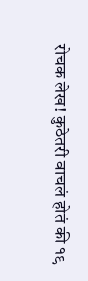रोचक लेख! कुठेतरी वाचलं होतं की १९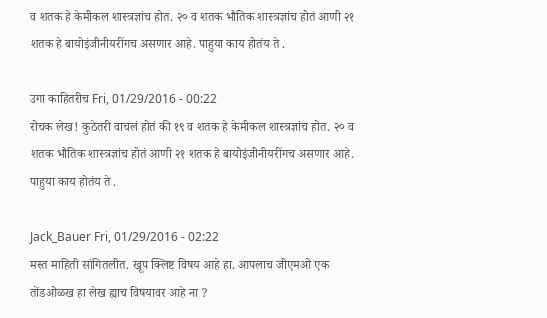व शतक हे केमीकल शास्त्रज्ञांच होत. २० व शतक भौतिक शास्त्रज्ञांच होतं आणी २१ शतक हे बायोइंजीनीयरींगच असणार आहे. पाहुया काय होतंय ते .

उगा काहितरीच Fri, 01/29/2016 - 00:22
रोचक लेख! कुठेतरी वाचलं होतं की १९ व शतक हे केमीकल शास्त्रज्ञांच होत. २० व शतक भौतिक शास्त्रज्ञांच होतं आणी २१ शतक हे बायोइंजीनीयरींगच असणार आहे. पाहुया काय होतंय ते .

Jack_Bauer Fri, 01/29/2016 - 02:22
मस्त माहिती सांगितलीत. खूप क्लिष्ट विषय आहे हा. आपलाच जीएमओ एक तोंडओळख हा लेख ह्याच विषयावर आहे ना ?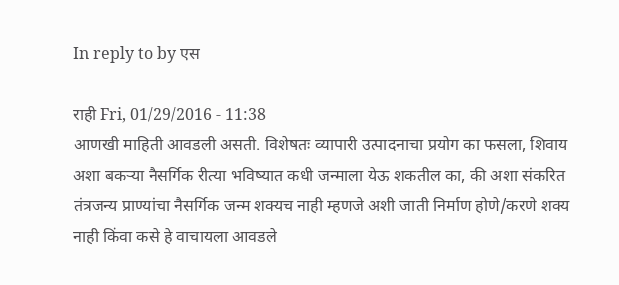In reply to by एस

राही Fri, 01/29/2016 - 11:38
आणखी माहिती आवडली असती. विशेषतः व्यापारी उत्पादनाचा प्रयोग का फसला, शिवाय अशा बकर्‍या नैसर्गिक रीत्या भविष्यात कधी जन्माला येऊ शकतील का, की अशा संकरित तंत्रजन्य प्राण्यांचा नैसर्गिक जन्म शक्यच नाही म्हणजे अशी जाती निर्माण होणे/करणे शक्य नाही किंवा कसे हे वाचायला आवडले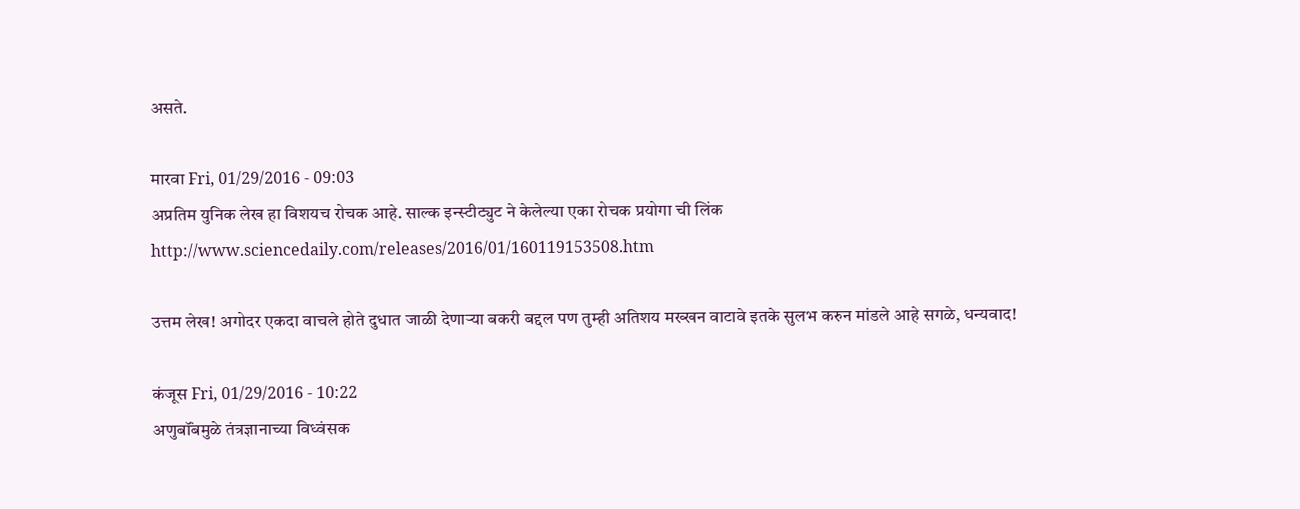असते.

मारवा Fri, 01/29/2016 - 09:03
अप्रतिम युनिक लेख हा विशयच रोचक आहे. साल्क इन्स्टीट्युट ने केलेल्या एका रोचक प्रयोगा ची लिंक http://www.sciencedaily.com/releases/2016/01/160119153508.htm

उत्तम लेख! अगोदर एकदा वाचले होते दुधात जाळी देणाऱ्या बकरी बद्दल पण तुम्ही अतिशय मख्खन वाटावे इतके सुलभ करुन मांडले आहे सगळे, धन्यवाद!

कंजूस Fri, 01/29/2016 - 10:22
अणुबॉंबमुळे तंत्रज्ञानाच्या विध्वंसक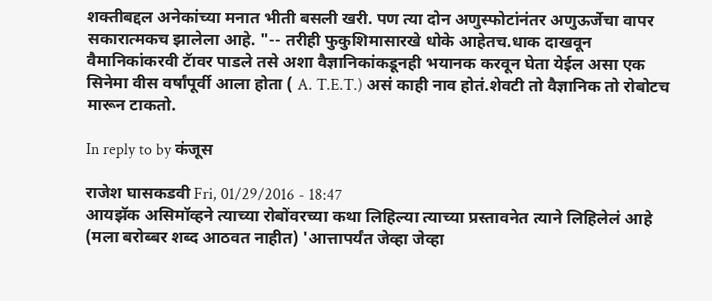शक्तीबद्दल अनेकांच्या मनात भीती बसली खरी. पण त्या दोन अणुस्फोटांनंतर अणुऊर्जेचा वापर सकारात्मकच झालेला आहे. "-- तरीही फुकुशिमासारखे धोके आहेतच.धाक दाखवून वैमानिकांकरवी टॅावर पाडले तसे अशा वैज्ञानिकांकडूनही भयानक करवून घेता येईल असा एक सिनेमा वीस वर्षांपूर्वी आला होता ( A. T.E.T.) असं काही नाव होतं.शेवटी तो वैज्ञानिक तो रोबोटच मारून टाकतो.

In reply to by कंजूस

राजेश घासकडवी Fri, 01/29/2016 - 18:47
आयझॅक असिमॉव्हने त्याच्या रोबोंवरच्या कथा लिहिल्या त्याच्या प्रस्तावनेत त्याने लिहिलेलं आहे (मला बरोब्बर शब्द आठवत नाहीत) 'आत्तापर्यंत जेव्हा जेव्हा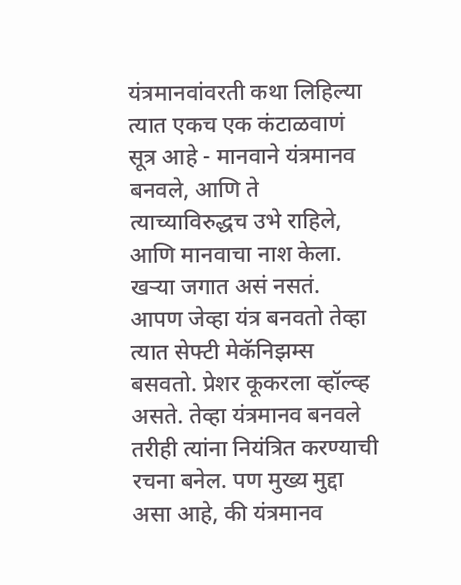यंत्रमानवांवरती कथा लिहिल्या त्यात एकच एक कंटाळवाणं सूत्र आहे - मानवाने यंत्रमानव बनवले, आणि ते त्याच्याविरुद्धच उभे राहिले, आणि मानवाचा नाश केला. खऱ्या जगात असं नसतं. आपण जेव्हा यंत्र बनवतो तेव्हा त्यात सेफ्टी मेकॅनिझम्स बसवतो. प्रेशर कूकरला व्हॉल्व्ह असते. तेव्हा यंत्रमानव बनवले तरीही त्यांना नियंत्रित करण्याची रचना बनेल. पण मुख्य मुद्दा असा आहे, की यंत्रमानव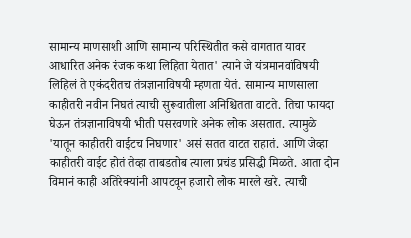सामान्य माणसाशी आणि सामान्य परिस्थितीत कसे वागतात यावर आधारित अनेक रंजक कथा लिहिता येतात' त्याने जे यंत्रमानवांविषयी लिहिलं ते एकंदरीतच तंत्रज्ञानाविषयी म्हणता येतं. सामान्य माणसाला काहीतरी नवीन निघतं त्याची सुरूवातीला अनिश्चितता वाटते. तिचा फायदा घेऊन तंत्रज्ञानाविषयी भीती पसरवणारे अनेक लोक असतात. त्यामुळे 'यातून काहीतरी वाईटच निघणार' असं सतत वाटत राहातं. आणि जेव्हा काहीतरी वाईट होतं तेव्हा ताबडतोब त्याला प्रचंड प्रसिद्धी मिळते. आता दोन विमानं काही अतिरेक्यांनी आपटवून हजारो लोक मारले खरे. त्याची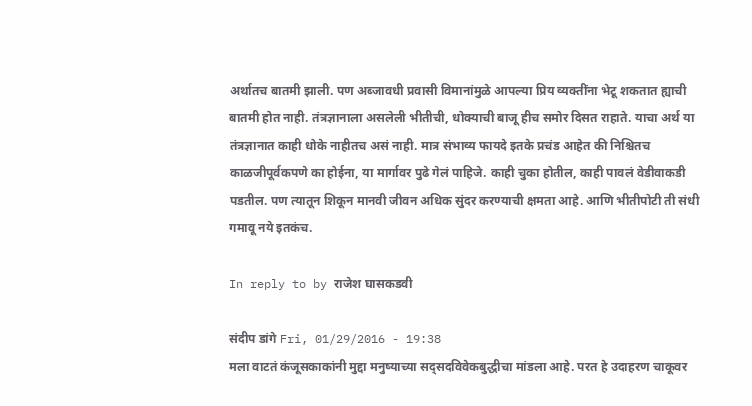अर्थातच बातमी झाली. पण अब्जावधी प्रवासी विमानांमुळे आपल्या प्रिय व्यक्तींना भेटू शकतात ह्याची बातमी होत नाही. तंत्रज्ञानाला असलेली भीतीची, धोक्याची बाजू हीच समोर दिसत राहाते. याचा अर्थ या तंत्रज्ञानात काही धोके नाहीतच असं नाही. मात्र संभाव्य फायदे इतके प्रचंड आहेत की निश्चितच काळजीपूर्वकपणे का होईना, या मार्गावर पुढे गेलं पाहिजे. काही चुका होतील, काही पावलं वेडीवाकडी पडतील. पण त्यातून शिकून मानवी जीवन अधिक सुंदर करण्याची क्षमता आहे. आणि भीतीपोटी ती संधी गमावू नये इतकंच.

In reply to by राजेश घासकडवी

संदीप डांगे Fri, 01/29/2016 - 19:38
मला वाटतं कंजूसकाकांनी मुद्दा मनुष्याच्या सद्सदविवेकबुद्धीचा मांडला आहे. परत हे उदाहरण चाकूवर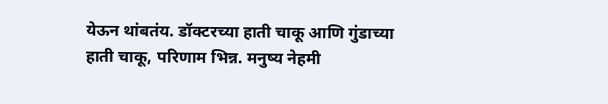येऊन थांबतंय. डॉक्टरच्या हाती चाकू आणि गुंडाच्या हाती चाकू, परिणाम भिन्न. मनुष्य नेहमी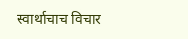स्वार्थाचाच विचार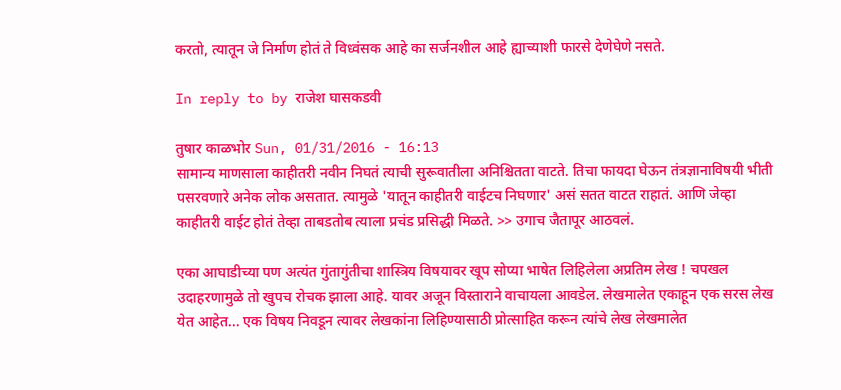करतो, त्यातून जे निर्माण होतं ते विध्वंसक आहे का सर्जनशील आहे ह्याच्याशी फारसे देणेघेणे नसते.

In reply to by राजेश घासकडवी

तुषार काळभोर Sun, 01/31/2016 - 16:13
सामान्य माणसाला काहीतरी नवीन निघतं त्याची सुरूवातीला अनिश्चितता वाटते. तिचा फायदा घेऊन तंत्रज्ञानाविषयी भीती पसरवणारे अनेक लोक असतात. त्यामुळे 'यातून काहीतरी वाईटच निघणार' असं सतत वाटत राहातं. आणि जेव्हा काहीतरी वाईट होतं तेव्हा ताबडतोब त्याला प्रचंड प्रसिद्धी मिळते. >> उगाच जैतापूर आठवलं.

एका आघाडीच्या पण अत्यंत गुंतागुंतीचा शास्त्रिय विषयावर खूप सोप्या भाषेत लिहिलेला अप्रतिम लेख ! चपखल उदाहरणामुळे तो खुपच रोचक झाला आहे. यावर अजून विस्ताराने वाचायला आवडेल. लेखमालेत एकाहून एक सरस लेख येत आहेत... एक विषय निवडून त्यावर लेखकांना लिहिण्यासाठी प्रोत्साहित करून त्यांचे लेख लेखमालेत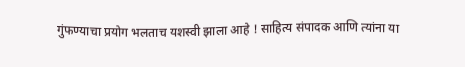गुंफण्याचा प्रयोग भलताच यशस्वी झाला आहे ! साहित्य संपादक आणि त्यांना या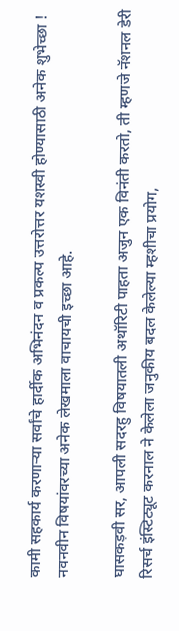कामी सहकार्य करणार्‍या सर्वांचे हार्दीक अभिनंदन व प्रकल्प उत्तरोत्तर यशस्वी होण्यासाठी अनेक शुभेच्छा ! नवनवीन विषयांवरच्या अनेक लेखमाला वाचायची इच्छा आहे.

घासकड़वी सर, आपली सदरहु विषयातली अथॉरिटी पाहता अजुन एक विनंती करतो, ती म्हणजे नॅशनल डेरी रिसर्च इंस्टिट्यूट करनाल ने केलेला जनुकीय बदल केलेल्या म्हशीचा प्रयोग,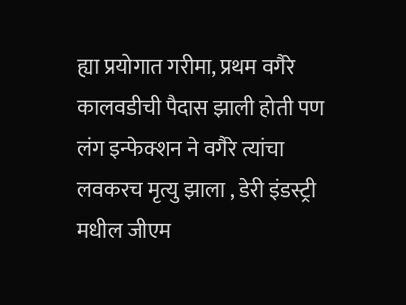ह्या प्रयोगात गरीमा, प्रथम वगैरे कालवडीची पैदास झाली होती पण लंग इन्फेक्शन ने वगैरे त्यांचा लवकरच मृत्यु झाला , डेरी इंडस्ट्री मधील जीएम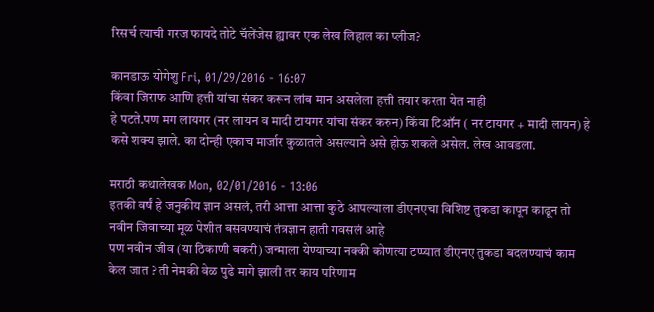रिसर्च त्याची गरज फायदे तोटे चॅलेंजेस ह्यावर एक लेख लिहाल का प्लीज?

कानडाऊ योगेशु Fri, 01/29/2016 - 16:07
किंवा जिराफ आणि हत्ती यांचा संकर करून लांब मान असलेला हत्ती तयार करता येत नाही
हे पटते.पण मग लायगर (नर लायन व मादी टायगर यांचा संकर करुन) किंवा टिऑन ( नर टायगर + मादी लायन) हे कसे शक्य झाले. का दोन्ही एकाच मार्जार कुळातले असल्याने असे होऊ शकले असेल. लेख आवडला.

मराठी कथालेखक Mon, 02/01/2016 - 13:06
इतकी वर्षं हे जनुकीय ज्ञान असलं, तरी आत्ता आत्ता कुठे आपल्याला डीएनएचा विशिष्ट तुकडा कापून काढून तो नवीन जिवाच्या मूळ पेशीत बसवण्याचं तंत्रज्ञान हाती गवसलं आहे
पण नवीन जीव (या ठिकाणी बकरी) जन्माला येण्याच्या नक्की कोणत्या टप्प्यात डीएनए तुकडा बदलण्याचं काम केल जात ? ती नेमकी वेळ पुढे मागे झाली तर काय परिणाम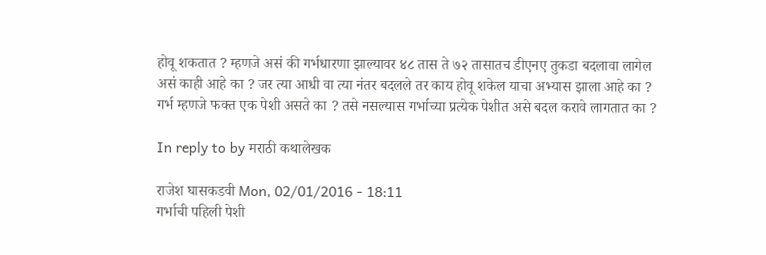होवू शकतात ? म्हणजे असं की गर्भधारणा झाल्यावर ४८ तास ते ७२ तासातच डीएनए तुकडा बदलावा लागेल असं काही आहे का ? जर त्या आधी वा त्या नंतर बदलले तर काय होवू शकेल याचा अभ्यास झाला आहे का ? गर्भ म्हणजे फक्त एक पेशी असते का ? तसे नसल्यास गर्भाच्या प्रत्येक पेशीत असे बदल करावे लागतात का ?

In reply to by मराठी कथालेखक

राजेश घासकडवी Mon, 02/01/2016 - 18:11
गर्भाची पहिली पेशी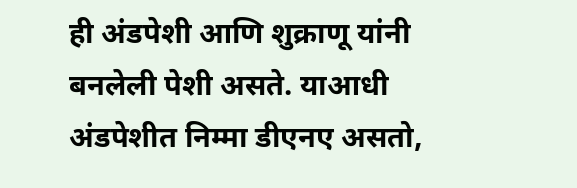ही अंडपेशी आणि शुक्राणू यांनी बनलेली पेशी असते. याआधी अंडपेशीत निम्मा डीएनए असतो,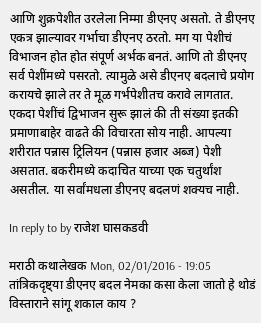आणि शुक्रपेशीत उरलेला निम्मा डीएनए असतो. ते डीएनए एकत्र झाल्यावर गर्भाचा डीएनए ठरतो. मग या पेशीचं विभाजन होत होत संपूर्ण अर्भक बनतं. आणि तो डीएनए सर्व पेशींमध्ये पसरतो. त्यामुळे असे डीएनए बदलाचे प्रयोग करायचे झाले तर ते मूळ गर्भपेशीतच करावे लागतात. एकदा पेशींचं द्विभाजन सुरू झालं की ती संख्या इतकी प्रमाणाबाहेर वाढते की विचारता सोय नाही. आपल्या शरीरात पन्नास ट्रिलियन (पन्नास हजार अब्ज) पेशी असतात. बकरीमध्ये कदाचित याच्या एक चतुर्थांश असतील. या सर्वांमधला डीएनए बदलणं शक्यच नाही.

In reply to by राजेश घासकडवी

मराठी कथालेखक Mon, 02/01/2016 - 19:05
तांत्रिकदृष्ट्या डीएनए बदल नेमका कसा केला जातो हे थोडं विस्ताराने सांगू शकाल काय ?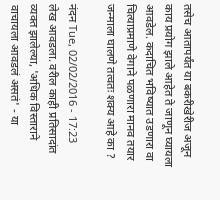तसेच आतापर्यंत या बकरीखेरीज अजून काय प्रयोग झाले आहेत ते जाणून घ्यायला आवडेल. कदाचित भविष्यात उडणारा वा चित्याप्रमाणे वेगाने पळणारा मानव तयार जन्माला घालणे तत्वतः शक्य आहे का ?

नंदन Tue, 02/02/2016 - 17:23
लेख आवडला. वरील काही प्रतिसादांत व्यक्त झालेल्या, 'अधिक विस्ताराने वाचायला आवडलं असतं' - या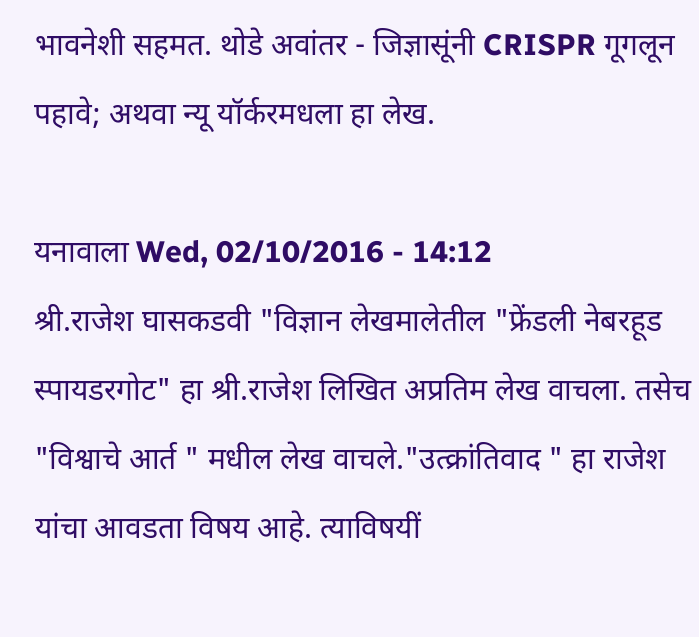भावनेशी सहमत. थोडे अवांतर - जिज्ञासूंनी CRISPR गूगलून पहावे; अथवा न्यू यॉर्करमधला हा लेख.

यनावाला Wed, 02/10/2016 - 14:12
श्री.राजेश घासकडवी "विज्ञान लेखमालेतील "फ्रेंडली नेबरहूड स्पायडरगोट" हा श्री.राजेश लिखित अप्रतिम लेख वाचला. तसेच "विश्वाचे आर्त " मधील लेख वाचले."उत्क्रांतिवाद " हा राजेश यांचा आवडता विषय आहे. त्याविषयीं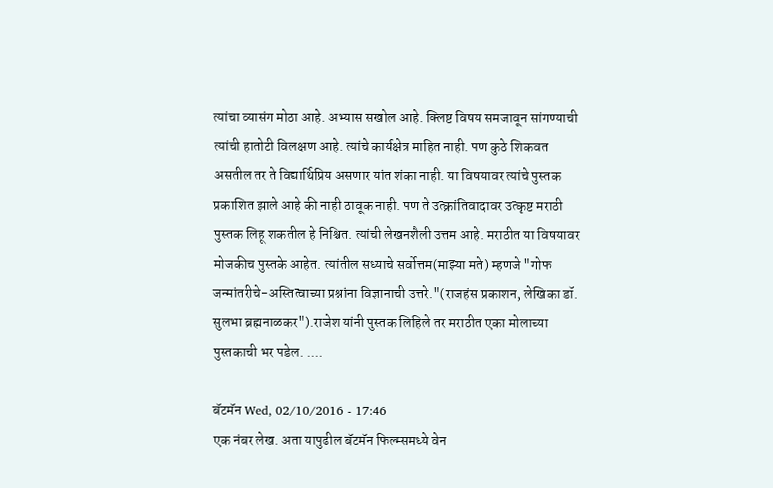त्यांचा व्यासंग मोठा आहे. अभ्यास सखोल आहे. क्लिष्ट विषय समजावून सांगण्याची त्यांची हातोटी विलक्षण आहे. त्यांचे कार्यक्षेत्र माहित नाही. पण कुठे शिकवत असतील तर ते विद्यार्थिप्रिय असणार यांत शंका नाही. या विषयावर त्यांचे पुस्तक प्रकाशित झाले आहे की नाही ठावूक नाही. पण ते उत्क्रांतिवादावर उत्कृष्ट मराठी पुस्तक लिहू शकतील हे निश्चित. त्यांची लेखनशैली उत्तम आहे. मराठीत या विषयावर मोजकीच पुस्तके आहेत. त्यांतील सध्याचे सर्वोत्तम(माझ्या मते) म्हणजे "गोफ जन्मांतरीचे-अस्तित्वाच्या प्रश्नांना विज्ञानाची उत्तरे."(राजहंस प्रकाशन, लेखिका डॉ. सुलभा ब्रह्मनाळकर").राजेश यांनी पुस्तक लिहिले तर मराठीत एका मोलाच्या पुस्तकाची भर पडेल. ....

बॅटमॅन Wed, 02/10/2016 - 17:46
एक नंबर लेख. अता यापुढील बॅटमॅन फिल्म्समध्ये वेन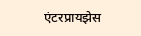एंटरप्रायझेस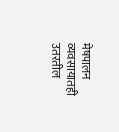मेषपालन व्यवसायातही उतरतील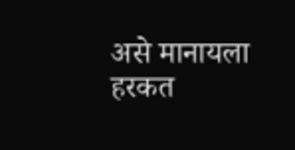असे मानायला हरकत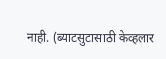नाही. (ब्याटसुटासाठी केव्हलार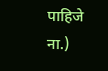पाहिजे ना.)